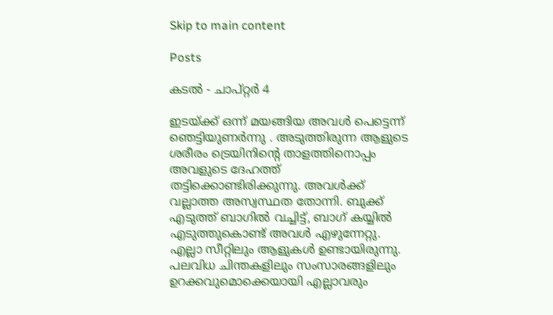Skip to main content

Posts

കടൽ - ചാപ്റ്റർ 4

ഇടയ്ക്ക് ഒന്ന് മയങ്ങിയ അവൾ പെട്ടെന്ന് ഞെട്ടിയുണർന്നു . അടുത്തിരുന്ന ആളുടെ ശരീരം ട്രെയിനിന്റെ താളത്തിനൊപ്പം അവളുടെ ദേഹത്ത് തട്ടിക്കൊണ്ടിരിക്കുന്നു. അവൾക്ക് വല്ലാത്ത അസ്വസ്ഥത തോന്നി. ബുക്ക് എടുത്ത് ബാഗിൽ വച്ചിട്ട്, ബാഗ് കയ്യിൽ എടുത്തുകൊണ്ട് അവൾ എഴുന്നേറ്റു. എല്ലാ സീറ്റിലും ആളുകൾ ഉണ്ടായിരുന്നു. പലവിധ ചിന്തകളിലും സംസാരങ്ങളിലും ഉറക്കവുമൊക്കെയായി എല്ലാവരും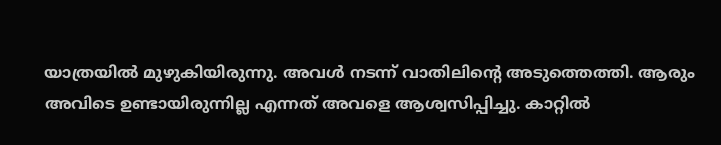യാത്രയിൽ മുഴുകിയിരുന്നു. അവൾ നടന്ന് വാതിലിന്റെ അടുത്തെത്തി. ആരും അവിടെ ഉണ്ടായിരുന്നില്ല എന്നത് അവളെ ആശ്വസിപ്പിച്ചു. കാറ്റിൽ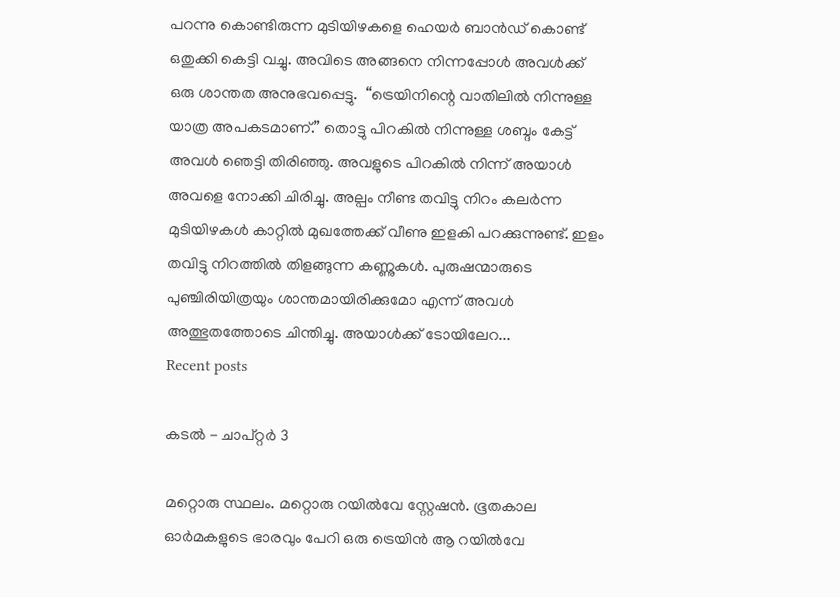പറന്നു കൊണ്ടിരുന്ന മുടിയിഴകളെ ഹെയർ ബാൻഡ് കൊണ്ട് ഒതുക്കി കെട്ടി വച്ചു. അവിടെ അങ്ങനെ നിന്നപ്പോൾ അവൾക്ക് ഒരു ശാന്തത അനുഭവപ്പെട്ടു.  “ട്രെയിനിന്റെ വാതിലിൽ നിന്നുള്ള യാത്ര അപകടമാണ്.” തൊട്ടു പിറകിൽ നിന്നുള്ള ശബ്ദം കേട്ട് അവൾ ഞെട്ടി തിരിഞ്ഞു. അവളുടെ പിറകിൽ നിന്ന് അയാൾ അവളെ നോക്കി ചിരിച്ചു. അല്പം നീണ്ട തവിട്ടു നിറം കലർന്ന മുടിയിഴകൾ കാറ്റിൽ മുഖത്തേക്ക് വീണു ഇളകി പറക്കുന്നുണ്ട്. ഇളം തവിട്ടു നിറത്തിൽ തിളങ്ങുന്ന കണ്ണുകൾ. പുരുഷന്മാരുടെ പുഞ്ചിരിയിത്രയും ശാന്തമായിരിക്കുമോ എന്ന് അവൾ  അത്ഭുതത്തോടെ ചിന്തിച്ചു. അയാൾക്ക് ടോയിലേറ...
Recent posts

കടൽ - ചാപ്റ്റർ 3

മറ്റൊരു സ്ഥലം. മറ്റൊരു റയിൽവേ സ്റ്റേഷൻ. ഭൂതകാല ഓർമകളുടെ ഭാരവും പേറി ഒരു ട്രെയിൻ ആ റയിൽവേ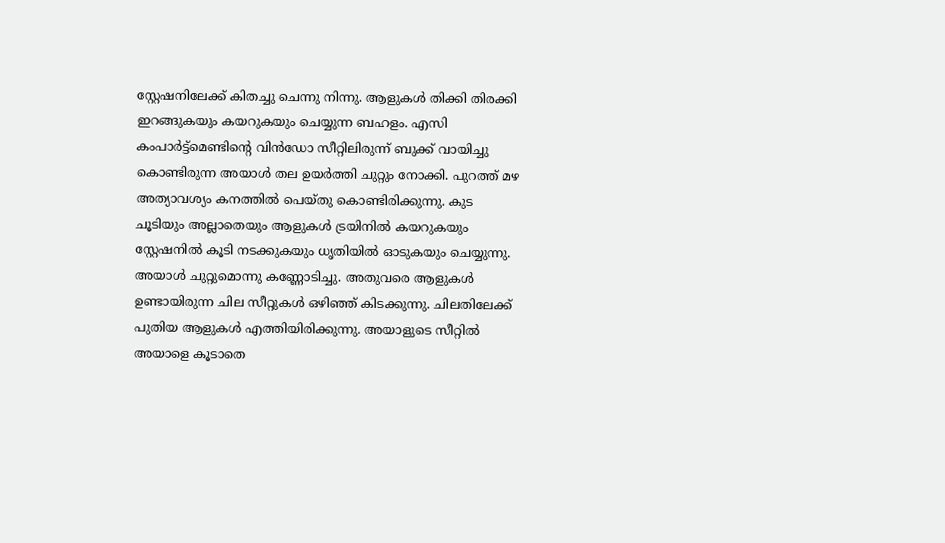സ്റ്റേഷനിലേക്ക് കിതച്ചു ചെന്നു നിന്നു. ആളുകൾ തിക്കി തിരക്കി ഇറങ്ങുകയും കയറുകയും ചെയ്യുന്ന ബഹളം. എസി കംപാർട്ട്മെണ്ടിന്റെ വിൻഡോ സീറ്റിലിരുന്ന് ബുക്ക് വായിച്ചു കൊണ്ടിരുന്ന അയാൾ തല ഉയർത്തി ചുറ്റും നോക്കി. പുറത്ത് മഴ അത്യാവശ്യം കനത്തിൽ പെയ്തു കൊണ്ടിരിക്കുന്നു. കുട ചൂടിയും അല്ലാതെയും ആളുകൾ ട്രയിനിൽ കയറുകയും സ്റ്റേഷനിൽ കൂടി നടക്കുകയും ധൃതിയിൽ ഓടുകയും ചെയ്യുന്നു. അയാൾ ചുറ്റുമൊന്നു കണ്ണോടിച്ചു. അതുവരെ ആളുകൾ ഉണ്ടായിരുന്ന ചില സീറ്റുകൾ ഒഴിഞ്ഞ് കിടക്കുന്നു. ചിലതിലേക്ക് പുതിയ ആളുകൾ എത്തിയിരിക്കുന്നു. അയാളുടെ സീറ്റിൽ അയാളെ കൂടാതെ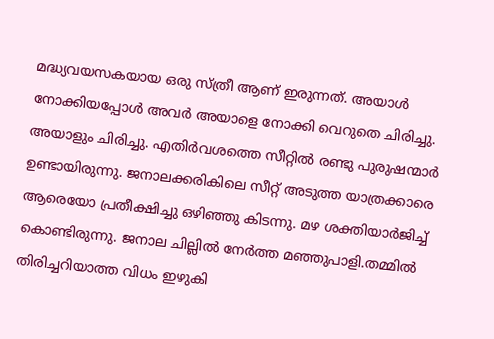മദ്ധ്യവയസകയായ ഒരു സ്ത്രീ ആണ് ഇരുന്നത്. അയാൾ നോക്കിയപ്പോൾ അവർ അയാളെ നോക്കി വെറുതെ ചിരിച്ചു. അയാളും ചിരിച്ചു. എതിർവശത്തെ സീറ്റിൽ രണ്ടു പുരുഷന്മാർ ഉണ്ടായിരുന്നു. ജനാലക്കരികിലെ സീറ്റ് അടുത്ത യാത്രക്കാരെ ആരെയോ പ്രതീക്ഷിച്ചു ഒഴിഞ്ഞു കിടന്നു. മഴ ശക്തിയാർജിച്ച് കൊണ്ടിരുന്നു. ജനാല ചില്ലിൽ നേർത്ത മഞ്ഞുപാളി.തമ്മിൽ തിരിച്ചറിയാത്ത വിധം ഇഴുകി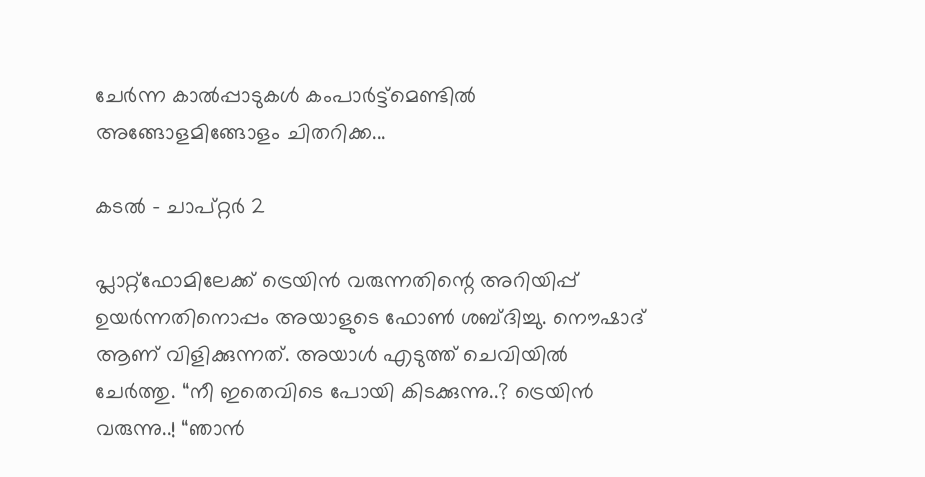ചേർന്ന കാൽപ്പാടുകൾ കംപാർട്ട്മെണ്ടിൽ അങ്ങോളമിങ്ങോളം ചിതറിക്ക...

കടൽ - ചാപ്റ്റർ 2

പ്ലാറ്റ്ഫോമിലേക്ക് ട്രെയിൻ വരുന്നതിന്റെ അറിയിപ്പ് ഉയർന്നതിനൊപ്പം അയാളുടെ ഫോൺ ശബ്ദിച്ചു. നൌഷാദ് ആണ് വിളിക്കുന്നത്. അയാൾ എടുത്ത് ചെവിയിൽ ചേർത്തു. “നീ ഇതെവിടെ പോയി കിടക്കുന്നു..? ട്രെയിൻ വരുന്നു..! “ഞാൻ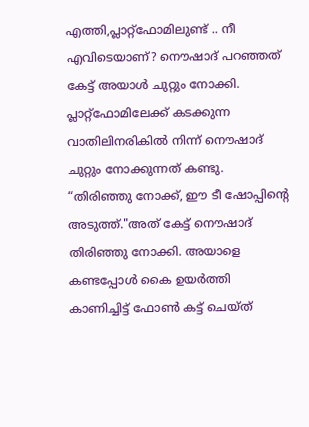എത്തി,പ്ലാറ്റ്ഫോമിലുണ്ട് .. നീ എവിടെയാണ്? നൌഷാദ് പറഞ്ഞത് കേട്ട് അയാൾ ചുറ്റും നോക്കി. പ്ലാറ്റ്ഫോമിലേക്ക് കടക്കുന്ന വാതിലിനരികിൽ നിന്ന് നൌഷാദ് ചുറ്റും നോക്കുന്നത് കണ്ടു.  “തിരിഞ്ഞു നോക്ക്, ഈ ടീ ഷോപ്പിന്റെ അടുത്ത്."അത് കേട്ട് നൌഷാദ് തിരിഞ്ഞു നോക്കി. അയാളെ കണ്ടപ്പോൾ കൈ ഉയർത്തി കാണിച്ചിട്ട് ഫോൺ കട്ട് ചെയ്ത്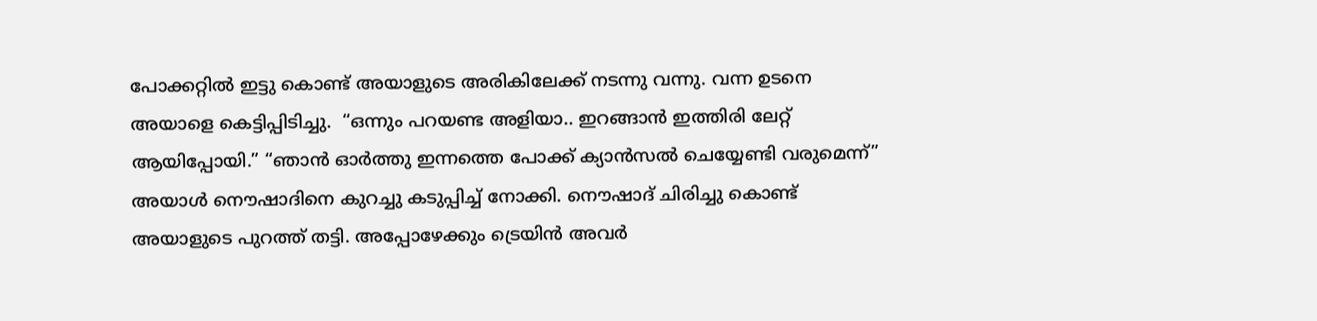പോക്കറ്റിൽ ഇട്ടു കൊണ്ട് അയാളുടെ അരികിലേക്ക് നടന്നു വന്നു. വന്ന ഉടനെ അയാളെ കെട്ടിപ്പിടിച്ചു.  “ഒന്നും പറയണ്ട അളിയാ.. ഇറങ്ങാൻ ഇത്തിരി ലേറ്റ് ആയിപ്പോയി.” “ഞാൻ ഓർത്തു ഇന്നത്തെ പോക്ക് ക്യാൻസൽ ചെയ്യേണ്ടി വരുമെന്ന്” അയാൾ നൌഷാദിനെ കുറച്ചു കടുപ്പിച്ച് നോക്കി. നൌഷാദ് ചിരിച്ചു കൊണ്ട് അയാളുടെ പുറത്ത് തട്ടി. അപ്പോഴേക്കും ട്രെയിൻ അവർ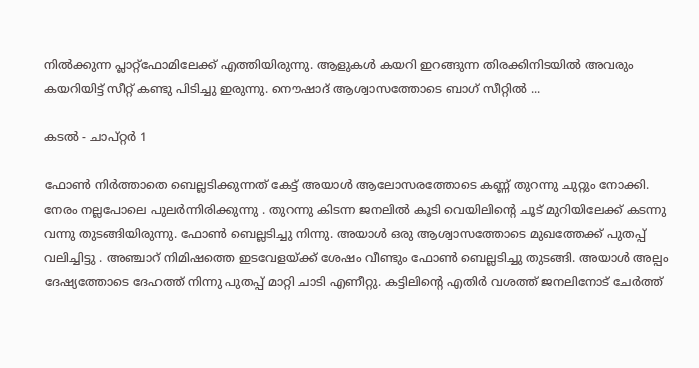നിൽക്കുന്ന പ്ലാറ്റ്ഫോമിലേക്ക് എത്തിയിരുന്നു. ആളുകൾ കയറി ഇറങ്ങുന്ന തിരക്കിനിടയിൽ അവരും കയറിയിട്ട് സീറ്റ് കണ്ടു പിടിച്ചു ഇരുന്നു. നൌഷാദ് ആശ്വാസത്തോടെ ബാഗ് സീറ്റിൽ ...

കടൽ - ചാപ്റ്റർ 1

ഫോൺ നിർത്താതെ ബെല്ലടിക്കുന്നത് കേട്ട് അയാൾ ആലോസരത്തോടെ കണ്ണ് തുറന്നു ചുറ്റും നോക്കി. നേരം നല്ലപോലെ പുലർന്നിരിക്കുന്നു . തുറന്നു കിടന്ന ജനലിൽ കൂടി വെയിലിന്റെ ചൂട് മുറിയിലേക്ക് കടന്നു വന്നു തുടങ്ങിയിരുന്നു. ഫോൺ ബെല്ലടിച്ചു നിന്നു. അയാൾ ഒരു ആശ്വാസത്തോടെ മുഖത്തേക്ക് പുതപ്പ് വലിച്ചിട്ടു . അഞ്ചാറ് നിമിഷത്തെ ഇടവേളയ്ക്ക് ശേഷം വീണ്ടും ഫോൺ ബെല്ലടിച്ചു തുടങ്ങി. അയാൾ അല്പം ദേഷ്യത്തോടെ ദേഹത്ത് നിന്നു പുതപ്പ് മാറ്റി ചാടി എണീറ്റു. കട്ടിലിന്റെ എതിർ വശത്ത് ജനലിനോട് ചേർത്ത്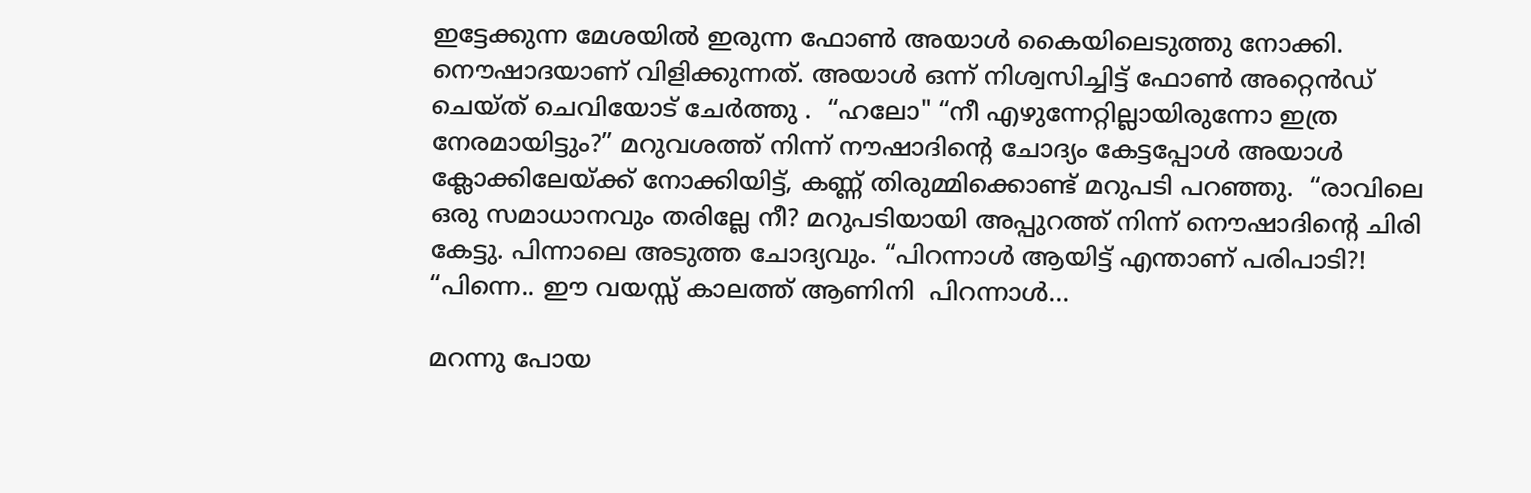ഇട്ടേക്കുന്ന മേശയിൽ ഇരുന്ന ഫോൺ അയാൾ കൈയിലെടുത്തു നോക്കി. നൌഷാദയാണ് വിളിക്കുന്നത്. അയാൾ ഒന്ന് നിശ്വസിച്ചിട്ട് ഫോൺ അറ്റെൻഡ് ചെയ്ത് ചെവിയോട് ചേർത്തു .  “ഹലോ" “നീ എഴുന്നേറ്റില്ലായിരുന്നോ ഇത്ര നേരമായിട്ടും?” മറുവശത്ത് നിന്ന് നൗഷാദിന്റെ ചോദ്യം കേട്ടപ്പോൾ അയാൾ ക്ലോക്കിലേയ്ക്ക് നോക്കിയിട്ട്, കണ്ണ് തിരുമ്മിക്കൊണ്ട് മറുപടി പറഞ്ഞു.  “രാവിലെ ഒരു സമാധാനവും തരില്ലേ നീ? മറുപടിയായി അപ്പുറത്ത് നിന്ന് നൌഷാദിന്റെ ചിരി കേട്ടു. പിന്നാലെ അടുത്ത ചോദ്യവും. “പിറന്നാൾ ആയിട്ട് എന്താണ് പരിപാടി?! “പിന്നെ.. ഈ വയസ്സ് കാലത്ത് ആണിനി  പിറന്നാൾ...

മറന്നു പോയ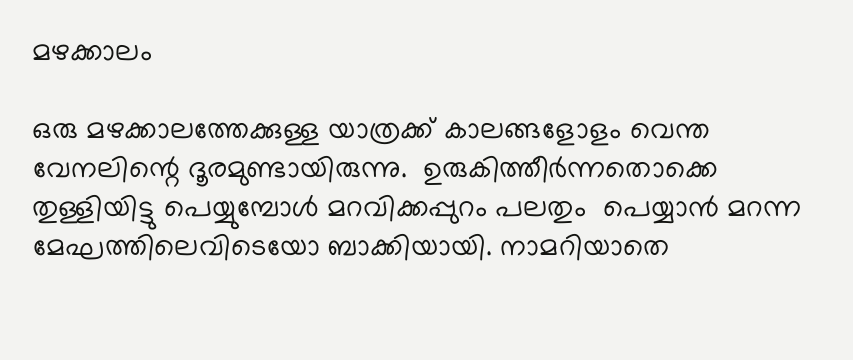മഴക്കാലം

ഒരു മഴക്കാലത്തേക്കുള്ള യാത്രക്ക് കാലങ്ങളോളം വെന്ത വേനലിന്റെ ദൂരമുണ്ടായിരുന്നു.  ഉരുകിത്തീർന്നതൊക്കെ തുള്ളിയിട്ടു പെയ്യുമ്പോൾ മറവിക്കപ്പുറം പലതും  പെയ്യാൻ മറന്ന മേഘത്തിലെവിടെയോ ബാക്കിയായി. നാമറിയാതെ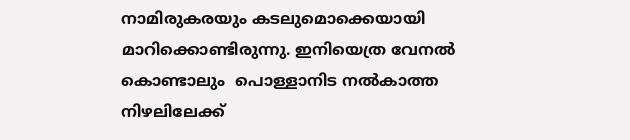നാമിരുകരയും കടലുമൊക്കെയായി മാറിക്കൊണ്ടിരുന്നു. ഇനിയെത്ര വേനൽ കൊണ്ടാലും  പൊള്ളാനിട നൽകാത്ത നിഴലിലേക്ക്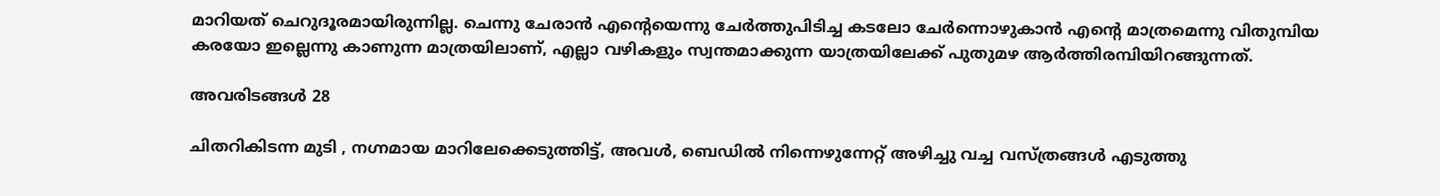മാറിയത് ചെറുദൂരമായിരുന്നില്ല. ചെന്നു ചേരാൻ എന്റെയെന്നു ചേർത്തുപിടിച്ച കടലോ ചേർന്നൊഴുകാൻ എന്റെ മാത്രമെന്നു വിതുമ്പിയ കരയോ ഇല്ലെന്നു കാണുന്ന മാത്രയിലാണ്, എല്ലാ വഴികളും സ്വന്തമാക്കുന്ന യാത്രയിലേക്ക് പുതുമഴ ആർത്തിരമ്പിയിറങ്ങുന്നത്.

അവരിടങ്ങൾ 28

ചിതറികിടന്ന മുടി , നഗ്നമായ മാറിലേക്കെടുത്തിട്ട്, അവൾ, ബെഡിൽ നിന്നെഴുന്നേറ്റ് അഴിച്ചു വച്ച വസ്ത്രങ്ങൾ എടുത്തു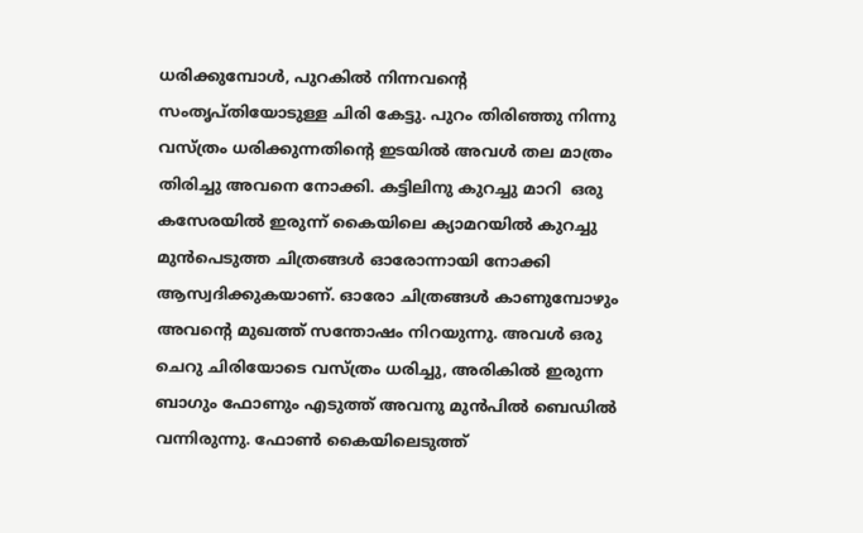ധരിക്കുമ്പോൾ, പുറകിൽ നിന്നവന്റെ സംതൃപ്തിയോടുള്ള ചിരി കേട്ടു. പുറം തിരിഞ്ഞു നിന്നു വസ്ത്രം ധരിക്കുന്നതിന്റെ ഇടയിൽ അവൾ തല മാത്രം തിരിച്ചു അവനെ നോക്കി. കട്ടിലിനു കുറച്ചു മാറി  ഒരു കസേരയിൽ ഇരുന്ന് കൈയിലെ ക്യാമറയിൽ കുറച്ചു മുൻപെടുത്ത ചിത്രങ്ങൾ ഓരോന്നായി നോക്കി ആസ്വദിക്കുകയാണ്. ഓരോ ചിത്രങ്ങൾ കാണുമ്പോഴും അവന്റെ മുഖത്ത് സന്തോഷം നിറയുന്നു. അവൾ ഒരു ചെറു ചിരിയോടെ വസ്ത്രം ധരിച്ചു, അരികിൽ ഇരുന്ന ബാഗും ഫോണും എടുത്ത് അവനു മുൻപിൽ ബെഡിൽ വന്നിരുന്നു. ഫോൺ കൈയിലെടുത്ത്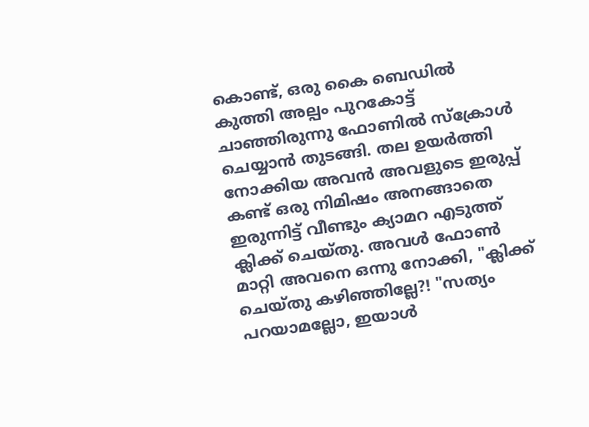കൊണ്ട്, ഒരു കൈ ബെഡിൽ കുത്തി അല്പം പുറകോട്ട് ചാഞ്ഞിരുന്നു ഫോണിൽ സ്ക്രോൾ ചെയ്യാൻ തുടങ്ങി. തല ഉയർത്തി നോക്കിയ അവൻ അവളുടെ ഇരുപ്പ് കണ്ട് ഒരു നിമിഷം അനങ്ങാതെ ഇരുന്നിട്ട് വീണ്ടും ക്യാമറ എടുത്ത് ക്ലിക്ക് ചെയ്തു. അവൾ ഫോൺ മാറ്റി അവനെ ഒന്നു നോക്കി, "ക്ലിക്ക് ചെയ്തു കഴിഞ്ഞില്ലേ?! "സത്യം പറയാമല്ലോ, ഇയാൾ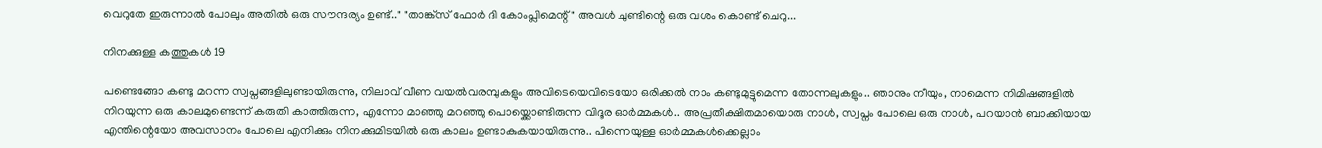വെറുതേ ഇരുന്നാൽ പോലും അതിൽ ഒരു സൗന്ദര്യം ഉണ്ട്.." "താങ്ക്സ് ഫോർ ദി കോംപ്ലിമെന്റ്" അവൾ ചുണ്ടിന്റെ ഒരു വശം കൊണ്ട് ചെറു...

നിനക്കുള്ള കത്തുകൾ 19

പണ്ടെങ്ങോ കണ്ടു മറന്ന സ്വപ്നങ്ങളിലുണ്ടായിരുന്നു, നിലാവ് വീണ വയൽവരമ്പുകളും അവിടെയെവിടെയോ ഒരിക്കൽ നാം കണ്ടുമുട്ടുമെന്ന തോന്നലുകളും.. ഞാനും നീയും, നാമെന്ന നിമിഷങ്ങളിൽ നിറയുന്ന ഒരു കാലമുണ്ടെന്ന് കരുതി കാത്തിരുന്ന, എന്നോ മാഞ്ഞു മറഞ്ഞു പൊയ്ക്കൊണ്ടിരുന്ന വിദൂര ഓർമ്മകൾ.. അപ്രതീക്ഷിതമായൊരു നാൾ, സ്വപ്നം പോലെ ഒരു നാൾ, പറയാൻ ബാക്കിയായ എന്തിന്റെയോ അവസാനം പോലെ എനിക്കും നിനക്കുമിടയിൽ ഒരു കാലം ഉണ്ടാകുകയായിരുന്നു.. പിന്നെയുള്ള ഓർമ്മകൾക്കെല്ലാം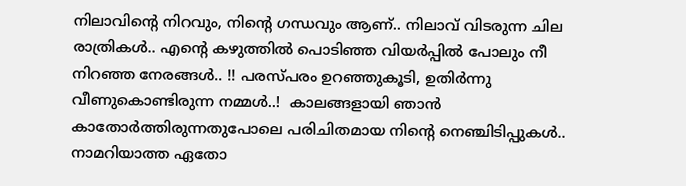നിലാവിന്റെ നിറവും, നിന്റെ ഗന്ധവും ആണ്.. നിലാവ് വിടരുന്ന ചില രാത്രികൾ.. എന്റെ കഴുത്തിൽ പൊടിഞ്ഞ വിയർപ്പിൽ പോലും നീ നിറഞ്ഞ നേരങ്ങൾ.. !! പരസ്പരം ഉറഞ്ഞുകൂടി, ഉതിർന്നു വീണുകൊണ്ടിരുന്ന നമ്മൾ..!  കാലങ്ങളായി ഞാൻ കാതോർത്തിരുന്നതുപോലെ പരിചിതമായ നിന്റെ നെഞ്ചിടിപ്പുകൾ.. നാമറിയാത്ത ഏതോ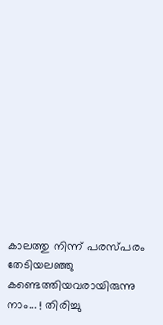കാലത്തു നിന്ന് പരസ്പരം തേടിയലഞ്ഞു കണ്ടെത്തിയവരായിരുന്നു നാം... ! തിരിച്ചു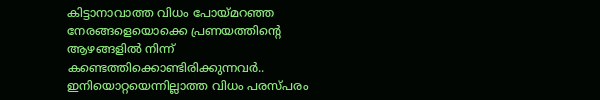കിട്ടാനാവാത്ത വിധം പോയ്മറഞ്ഞ നേരങ്ങളെയൊക്കെ പ്രണയത്തിന്റെ ആഴങ്ങളിൽ നിന്ന് കണ്ടെത്തിക്കൊണ്ടിരിക്കുന്നവർ.. ഇനിയൊറ്റയെന്നില്ലാത്ത വിധം പരസ്പരം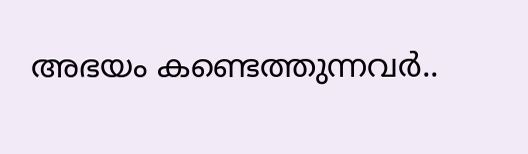അഭയം കണ്ടെത്തുന്നവർ..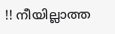!! നീയില്ലാത്ത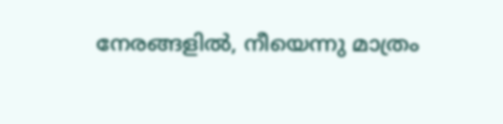നേരങ്ങളിൽ, നീയെന്നു മാത്രം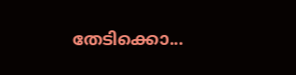തേടിക്കൊ...